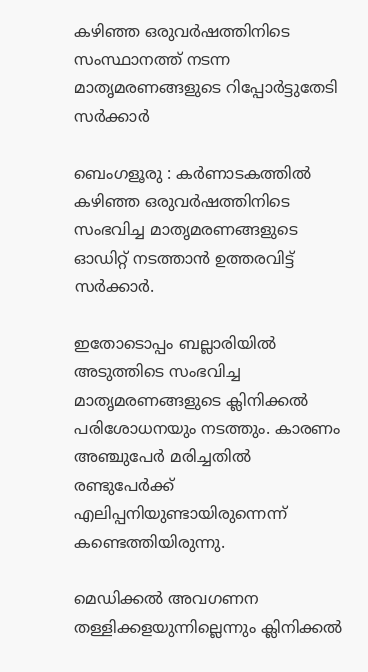കഴിഞ്ഞ ഒരുവർഷത്തിനിടെ സംസ്ഥാനത്ത് നടന്ന മാതൃമരണങ്ങളുടെ റിപ്പോർട്ടുതേടി സർക്കാർ

ബെംഗളൂരു : കർണാടകത്തിൽ കഴിഞ്ഞ ഒരുവർഷത്തിനിടെ സംഭവിച്ച മാതൃമരണങ്ങളുടെ ഓഡിറ്റ് നടത്താൻ ഉത്തരവിട്ട് സർക്കാർ.

ഇതോടൊപ്പം ബല്ലാരിയിൽ അടുത്തിടെ സംഭവിച്ച മാതൃമരണങ്ങളുടെ ക്ലിനിക്കൽ പരിശോധനയും നടത്തും. കാരണം അഞ്ചുപേർ മരിച്ചതിൽ രണ്ടുപേർക്ക് എലിപ്പനിയുണ്ടായിരുന്നെന്ന് കണ്ടെത്തിയിരുന്നു.

മെഡിക്കൽ അവഗണന തള്ളിക്കളയുന്നില്ലെന്നും ക്ലിനിക്കൽ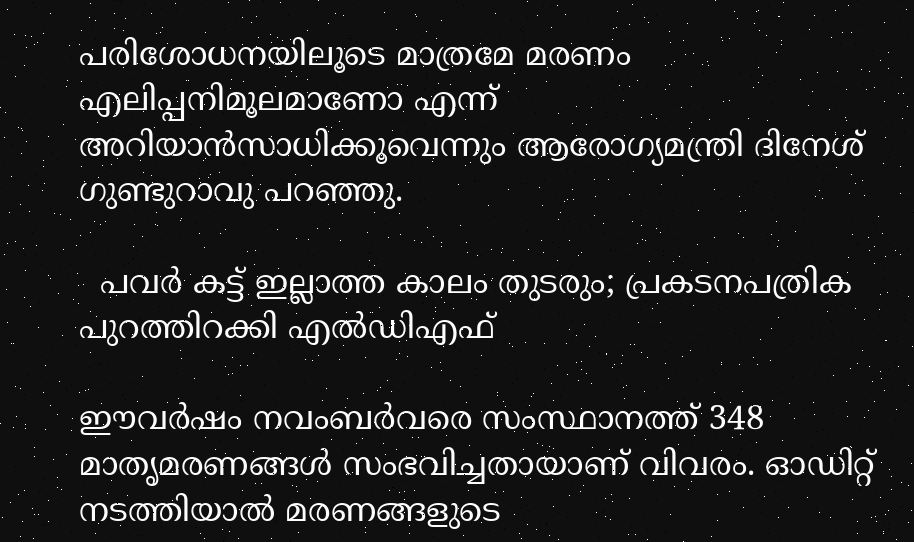പരിശോധനയിലൂടെ മാത്രമേ മരണം എലിപ്പനിമൂലമാണോ എന്ന് അറിയാൻസാധിക്കൂവെന്നും ആരോഗ്യമന്ത്രി ദിനേശ് ഗുണ്ടുറാവു പറഞ്ഞു.

  പവർ കട്ട് ഇല്ലാത്ത കാലം തുടരും; പ്രകടനപത്രിക പുറത്തിറക്കി എൽഡിഎഫ്

ഈവർഷം നവംബർവരെ സംസ്ഥാനത്ത് 348 മാതൃമരണങ്ങൾ സംഭവിച്ചതായാണ് വിവരം. ഓഡിറ്റ് നടത്തിയാൽ മരണങ്ങളുടെ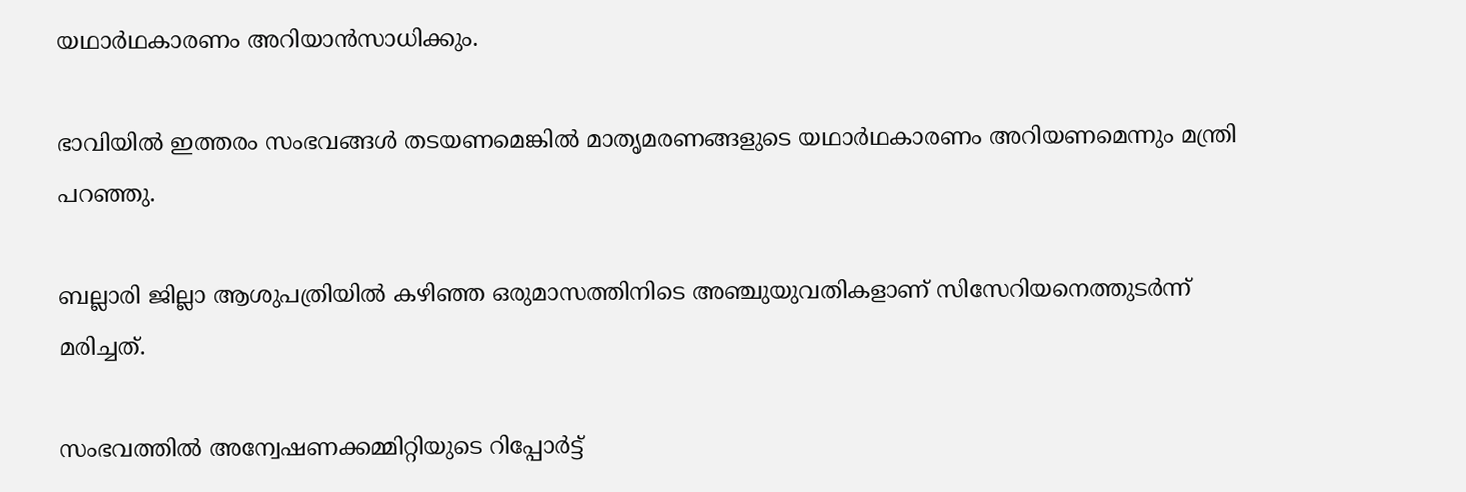യഥാർഥകാരണം അറിയാൻസാധിക്കും.

ഭാവിയിൽ ഇത്തരം സംഭവങ്ങൾ തടയണമെങ്കിൽ മാതൃമരണങ്ങളുടെ യഥാർഥകാരണം അറിയണമെന്നും മന്ത്രി പറഞ്ഞു.

ബല്ലാരി ജില്ലാ ആശുപത്രിയിൽ കഴിഞ്ഞ ഒരുമാസത്തിനിടെ അഞ്ചുയുവതികളാണ് സിസേറിയനെത്തുടർന്ന് മരിച്ചത്.

സംഭവത്തിൽ അന്വേഷണക്കമ്മിറ്റിയുടെ റിപ്പോർട്ട്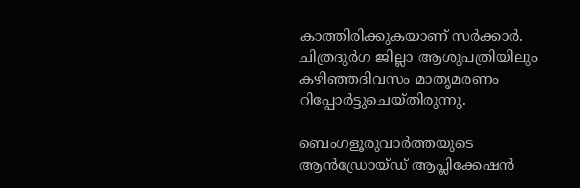കാത്തിരിക്കുകയാണ് സർക്കാർ. ചിത്രദുർഗ ജില്ലാ ആശുപത്രിയിലും കഴിഞ്ഞദിവസം മാതൃമരണം റിപ്പോർട്ടുചെയ്തിരുന്നു.

ബെംഗളൂരുവാർത്തയുടെ ആൻഡ്രോയ്ഡ് ആപ്ലിക്കേഷൻ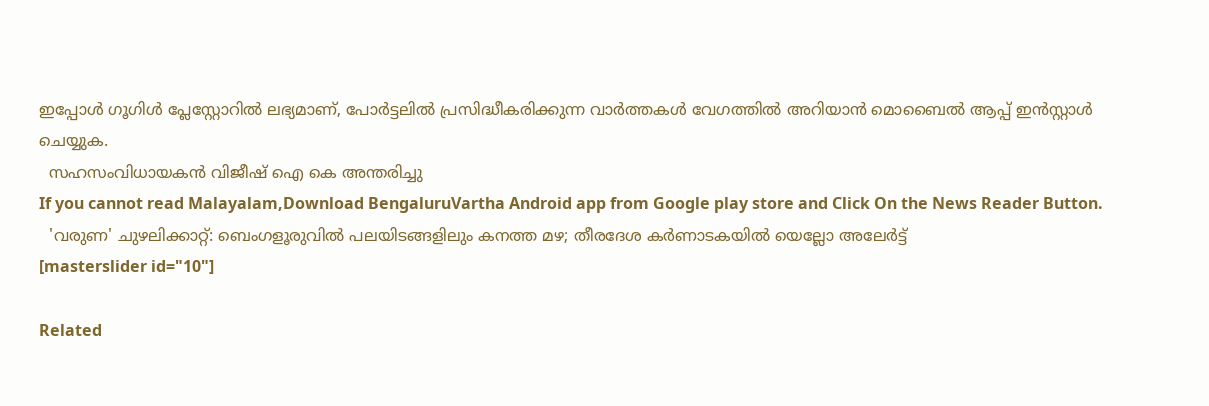ഇപ്പോൾ ഗൂഗിൾ പ്ലേസ്റ്റോറിൽ ലഭ്യമാണ്, പോർട്ടലിൽ പ്രസിദ്ധീകരിക്കുന്ന വാർത്തകൾ വേഗത്തിൽ അറിയാൻ മൊബൈൽ ആപ്പ് ഇൻസ്റ്റാൾ ചെയ്യുക.
  സഹസംവിധായകൻ വിജീഷ് ഐ കെ അന്തരിച്ചു
If you cannot read Malayalam,Download BengaluruVartha Android app from Google play store and Click On the News Reader Button.
  'വരുണ' ചുഴലിക്കാറ്റ്: ബെംഗളൂരുവിൽ പലയിടങ്ങളിലും കനത്ത മഴ; തീരദേശ കർണാടകയിൽ യെല്ലോ അലേർട്ട്
[masterslider id="10"]

Related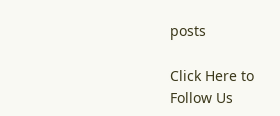posts

Click Here to Follow Us